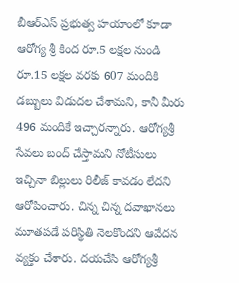బీఆర్ఎస్ ప్రభుత్వ హయాంలో కూడా ఆరోగ్య శ్రీ కింద రూ.5 లక్షల నుండి రూ.15 లక్షల వరకు 607 మందికి డబ్బులు విడుదల చేశామని, కానీ మీరు 496 మందికే ఇచ్చారన్నారు. ఆరోగ్యశ్రీ సేవలు బంద్ చేస్తామని నోటీసులు ఇచ్చినా బిల్లులు రిలీజ్ కావడం లేదని ఆరోపించారు. చిన్న చిన్న దవాఖానలు మూతపడే పరిస్థితి నెలకొందని ఆవేదన వ్యక్తం చేశారు. దయచేసి ఆరోగ్యశ్రీ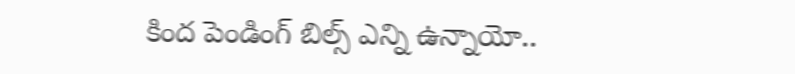కింద పెండింగ్ బిల్స్ ఎన్ని ఉన్నాయో..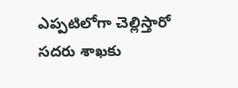ఎప్పటిలోగా చెల్లిస్తారో సదరు శాఖకు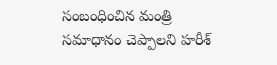సంబంధించిన మంత్రి సమాధానం చెప్పాలని హరీశ్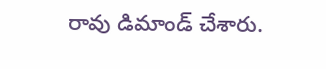రావు డిమాండ్ చేశారు.